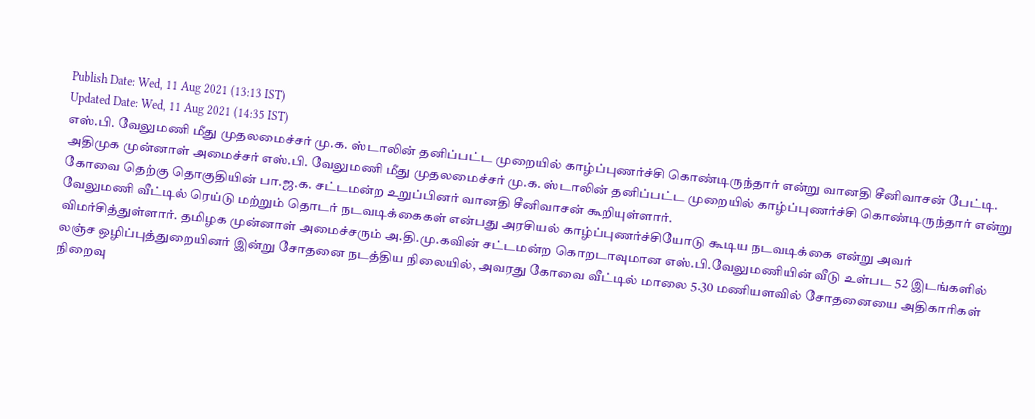Publish Date: Wed, 11 Aug 2021 (13:13 IST)
Updated Date: Wed, 11 Aug 2021 (14:35 IST)
எஸ்.பி. வேலுமணி மீது முதலமைச்சர் மு.க. ஸ்டாலின் தனிப்பட்ட முறையில் காழ்ப்புணர்ச்சி கொண்டிருந்தார் என்று வானதி சீனிவாசன் பேட்டி.
அதிமுக முன்னாள் அமைச்சர் எஸ்.பி. வேலுமணி மீது முதலமைச்சர் மு.க. ஸ்டாலின் தனிப்பட்ட முறையில் காழ்ப்புணர்ச்சி கொண்டிருந்தார் என்று கோவை தெற்கு தொகுதியின் பா.ஜ.க. சட்டமன்ற உறுப்பினர் வானதி சீனிவாசன் கூறியுள்ளார்.
வேலுமணி வீட்டில் ரெய்டு மற்றும் தொடர் நடவடிக்கைகள் என்பது அரசியல் காழ்ப்புணர்ச்சியோடு கூடிய நடவடிக்கை என்று அவர் விமர்சித்துள்ளார். தமிழக முன்னாள் அமைச்சரும் அ.தி.மு.கவின் சட்டமன்ற கொறடாவுமான எஸ்.பி.வேலுமணியின் வீடு உள்பட 52 இடங்களில் லஞ்ச ஒழிப்புத்துறையினர் இன்று சோதனை நடத்திய நிலையில், அவரது கோவை வீட்டில் மாலை 5.30 மணியளவில் சோதனையை அதிகாரிகள் நிறைவு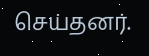செய்தனர்.